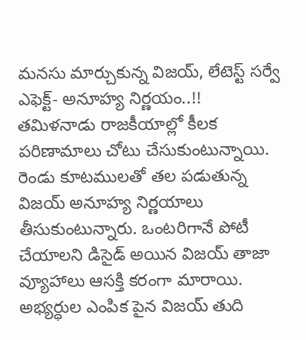మనసు మార్చుకున్న విజయ్, లేటెస్ట్ సర్వే ఎఫెక్ట్- అనూహ్య నిర్ణయం..!!
తమిళనాడు రాజకీయాల్లో కీలక పరిణామాలు చోటు చేసుకుంటున్నాయి. రెండు కూటములతో తల పడుతున్న విజయ్ అనూహ్య నిర్ణయాలు తీసుకుంటున్నారు. ఒంటరిగానే పోటీ చేయాలని డిసైడ్ అయిన విజయ్ తాజా వ్యూహాలు ఆసక్తి కరంగా మారాయి. అభ్యర్ధుల ఎంపిక పైన విజయ్ తుది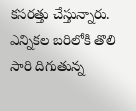కసరత్తు చేస్తున్నారు. ఎన్నికల బరిలోకి తొలి సారి దిగుతున్న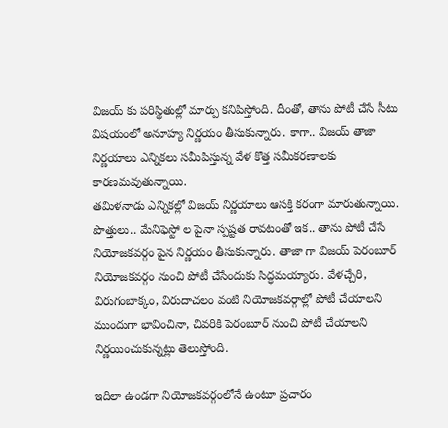విజయ్ కు పరిస్థితుల్లో మార్పు కనిపిస్తోంది. దీంతో, తాను పోటీ చేసే సీటు విషయంలో అనూహ్య నిర్ణయం తీసుకున్నారు. కాగా.. విజయ్ తాజా నిర్ణయాలు ఎన్నికలు సమీపిస్తున్న వేళ కొత్త సమీకరణాలకు కారణమవుతున్నాయి.
తమిళనాడు ఎన్నికల్లో విజయ్ నిర్ణయాలు ఆసక్తి కరంగా మారుతున్నాయి. పొత్తులు.. మేనిఫెస్టో ల పైనా స్పష్టత రావటంతో ఇక.. తాను పోటీ చేసే నియోజకవర్గం పైన నిర్ణయం తీసుకున్నారు. తాజా గా విజయ్ పెరంబూర్ నియోజకవర్గం నుంచి పోటీ చేసేందుకు సిద్ధమయ్యారు. వేళచ్చేరి, విరుగంబాక్కం, విరుదాచలం వంటి నియోజకవర్గాల్లో పోటీ చేయాలని ముందుగా భావించినా, చివరికి పెరంబూర్ నుంచి పోటీ చేయాలని నిర్ణయించుకున్నట్లు తెలుస్తోంది.

ఇదిలా ఉండగా నియోజకవర్గంలోనే ఉంటూ ప్రచారం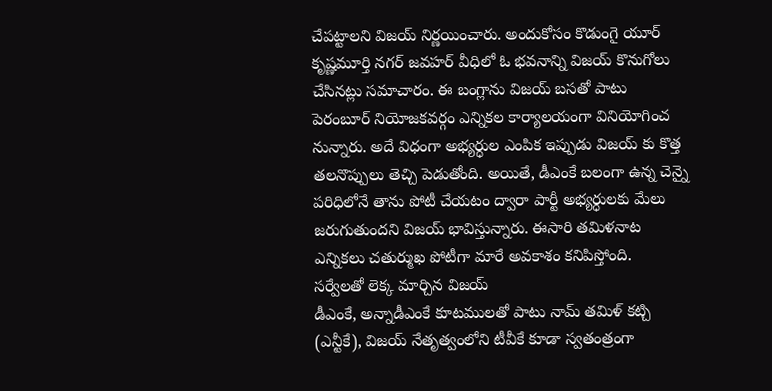చేపట్టాలని విజయ్ నిర్ణయించారు. అందుకోసం కొడుంగై యూర్ కృష్ణమూర్తి నగర్ జవహర్ వీధిలో ఓ భవనాన్ని విజయ్ కొనుగోలు చేసినట్లు సమాచారం. ఈ బంగ్లాను విజయ్ బసతో పాటు పెరంబూర్ నియోజకవర్గం ఎన్నికల కార్యాలయంగా వినియోగించ నున్నారు. అదే విధంగా అభ్యర్ధుల ఎంపిక ఇప్పుడు విజయ్ కు కొత్త తలనొప్పులు తెచ్చి పెడుతోంది. అయితే, డీఎంకే బలంగా ఉన్న చెన్నై పరిధిలోనే తాను పోటీ చేయటం ద్వారా పార్టీ అభ్యర్ధులకు మేలు జరుగుతుందని విజయ్ భావిస్తున్నారు. ఈసారి తమిళనాట ఎన్నికలు చతుర్ముఖ పోటీగా మారే అవకాశం కనిపిస్తోంది.
సర్వేలతో లెక్క మార్చిన విజయ్
డీఎంకే, అన్నాడీఎంకే కూటములతో పాటు నామ్ తమిళ్ కట్చి (ఎన్టీకే), విజయ్ నేతృత్వంలోని టీవీకే కూడా స్వతంత్రంగా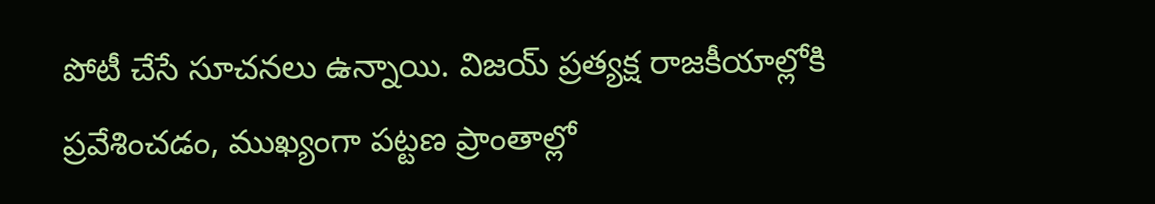పోటీ చేసే సూచనలు ఉన్నాయి. విజయ్ ప్రత్యక్ష రాజకీయాల్లోకి ప్రవేశించడం, ముఖ్యంగా పట్టణ ప్రాంతాల్లో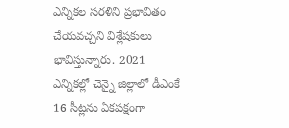ఎన్నికల సరళిని ప్రభావితం చేయవచ్చని విశ్లేషకులు భావిస్తున్నారు. 2021 ఎన్నికల్లో చెన్నై జిల్లాలో డీఎంకే 16 సీట్లను ఏకపక్షంగా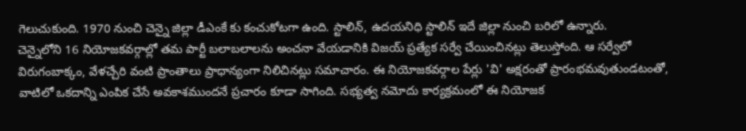గెలుచుకుంది. 1970 నుంచి చెన్నై జిల్లా డీఎంకే కు కంచుకోటగా ఉంది. స్టాలిన్, ఉదయనిధి స్టాలిన్ ఇదే జిల్లా నుంచి బరిలో ఉన్నారు.
చెన్నైలోని 16 నియోజకవర్గాల్లో తమ పార్టీ బలాబలాలను అంచనా వేయడానికి విజయ్ ప్రత్యేక సర్వే చేయించినట్లు తెలుస్తోంది. ఆ సర్వేలో విరుగంబాక్కం, వేళచ్చేరి వంటి ప్రాంతాలు ప్రాధాన్యంగా నిలిచినట్లు సమాచారం. ఈ నియోజకవర్గాల పేర్లు 'వి' అక్షరంతో ప్రారంభమవుతుండటంతో, వాటిలో ఒకదాన్ని ఎంపిక చేసే అవకాశముందనే ప్రచారం కూడా సాగింది. సభ్యత్వ నమోదు కార్యక్రమంలో ఈ నియోజక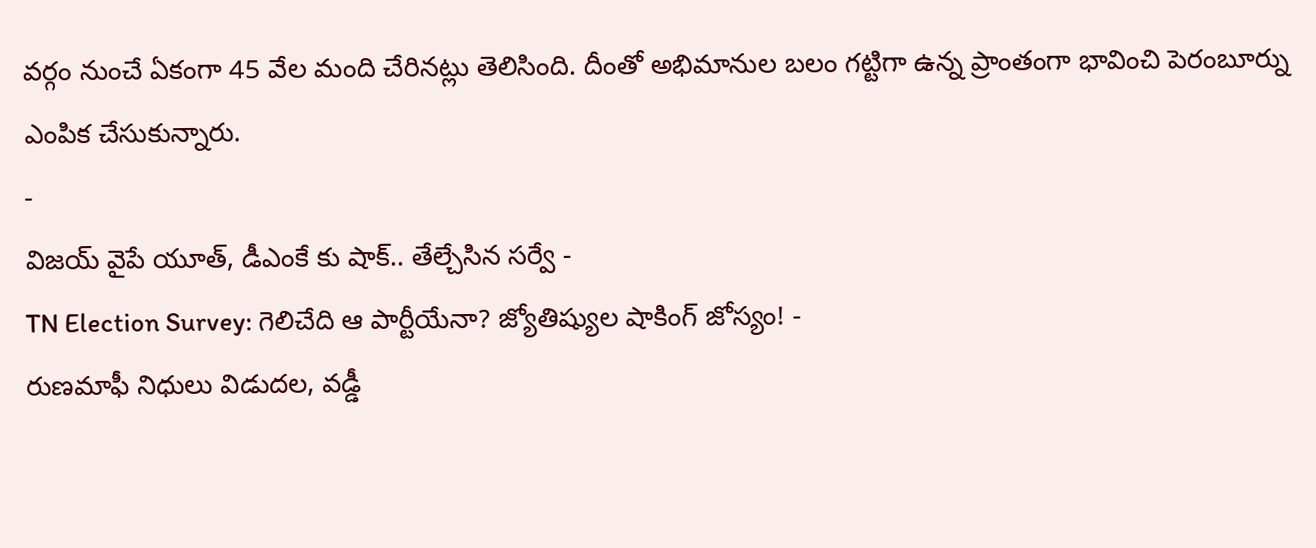వర్గం నుంచే ఏకంగా 45 వేల మంది చేరినట్లు తెలిసింది. దీంతో అభిమానుల బలం గట్టిగా ఉన్న ప్రాంతంగా భావించి పెరంబూర్ను ఎంపిక చేసుకున్నారు.
-
విజయ్ వైపే యూత్, డీఎంకే కు షాక్.. తేల్చేసిన సర్వే -
TN Election Survey: గెలిచేది ఆ పార్టీయేనా? జ్యోతిష్యుల షాకింగ్ జోస్యం! -
రుణమాఫీ నిధులు విడుదల, వడ్డీ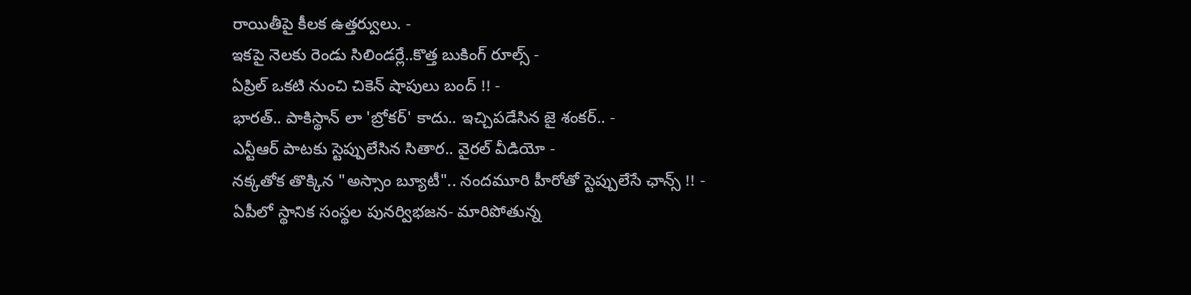రాయితీపై కీలక ఉత్తర్వులు. -
ఇకపై నెలకు రెండు సిలిండర్లే..కొత్త బుకింగ్ రూల్స్ -
ఏప్రిల్ ఒకటి నుంచి చికెన్ షాపులు బంద్ !! -
భారత్.. పాకిస్థాన్ లా 'బ్రోకర్' కాదు.. ఇచ్చిపడేసిన జై శంకర్.. -
ఎన్టీఆర్ పాటకు స్టెప్పులేసిన సితార.. వైరల్ వీడియో -
నక్కతోక తొక్కిన "అస్సాం బ్యూటీ".. నందమూరి హీరోతో స్టెప్పులేసే ఛాన్స్ !! -
ఏపీలో స్థానిక సంస్థల పునర్విభజన- మారిపోతున్న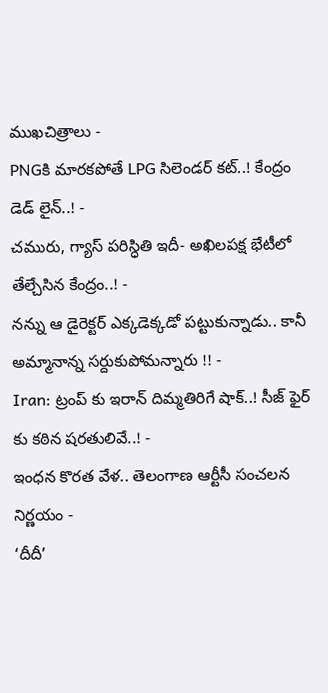ముఖచిత్రాలు -
PNGకి మారకపోతే LPG సిలెండర్ కట్..! కేంద్రం డెడ్ లైన్..! -
చమురు, గ్యాస్ పరిస్ధితి ఇదీ- అఖిలపక్ష భేటీలో తేల్చేసిన కేంద్రం..! -
నన్ను ఆ డైరెక్టర్ ఎక్కడెక్కడో పట్టుకున్నాడు.. కానీ అమ్మానాన్న సర్దుకుపోమన్నారు !! -
Iran: ట్రంప్ కు ఇరాన్ దిమ్మతిరిగే షాక్..! సీజ్ ఫైర్ కు కఠిన షరతులివే..! -
ఇంధన కొరత వేళ.. తెలంగాణ ఆర్టీసీ సంచలన నిర్ణయం -
‘దీదీ’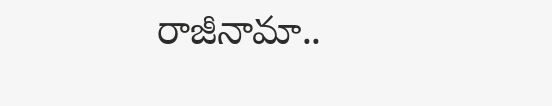రాజీనామా..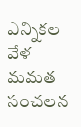ఎన్నికల వేళ మమత సంచలన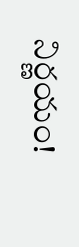నిర్ణయం!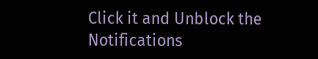Click it and Unblock the Notifications